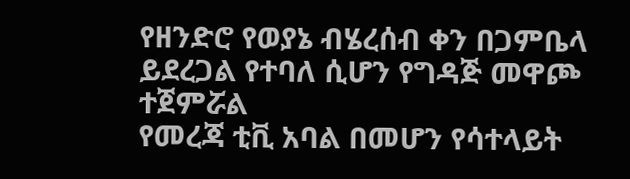የዘንድሮ የወያኔ ብሄረሰብ ቀን በጋምቤላ ይደረጋል የተባለ ሲሆን የግዳጅ መዋጮ ተጀምሯል
የመረጃ ቲቪ አባል በመሆን የሳተላይት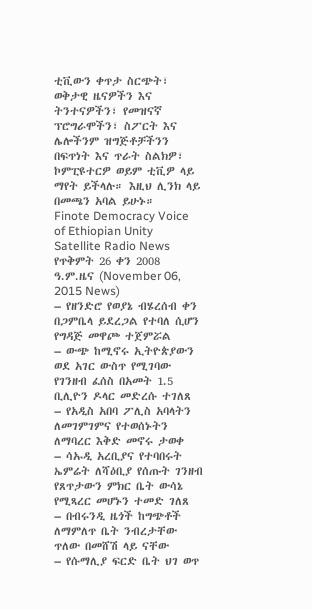ቲቪውን ቀጥታ ስርጭት፣ ወቅታዊ ዜናዎችን እና ትንተናዎችን፣ የመዝናኛ ፕሮግራሞችን፣ ስፖርት እና ሌሎችንም ዝግጅቶቻችንን በፍጥነት እና ጥራት ስልክዎ፣ ኮምፒዩተርዎ ወይም ቲቪዎ ላይ ማየት ይችላሉ። እዚህ ሊንክ ላይ በመጫን አባል ይሁኑ።
Finote Democracy Voice of Ethiopian Unity Satellite Radio News
የጥቅምት 26 ቀን 2008 ዓ.ም.ዜና (November 06, 2015 News)
– የዘንድሮ የወያኔ ብሄረሰብ ቀን በጋምቤላ ይደረጋል የተባለ ሲሆን የግዳጅ መዋጮ ተጀምሯል
– ውጭ ከሚኖሩ ኢትዮጵያውን ወደ አገር ውስጥ የሚገባው የገንዘብ ፈሰስ በአመት 1.5 ቢሊዮን ዶላር መድረሱ ተገለጸ
– የአዲስ አበባ ፖሊስ አባላትን ለመገምገምና የተወሰኑትን ለማባረር እቅድ መኖሩ ታወቀ
– ሳኡዲ አረቢያና የተባበሩት ኤምሬት ለሻዕቢያ የሰጡት ገንዘብ የጸጥታውን ምክር ቤት ውሳኔ የሚጻረር መሆኑን ተመድ ገለጸ
– በብሩንዲ ዜጎች ከግጭቶች ለማምለጥ ቤት ንብረታቸው ጥለው በመሸሽ ላይ ናቸው
– የሱማሊያ ፍርድ ቤት ህገ ወጥ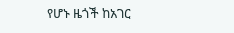የሆኑ ዜጎች ከአገር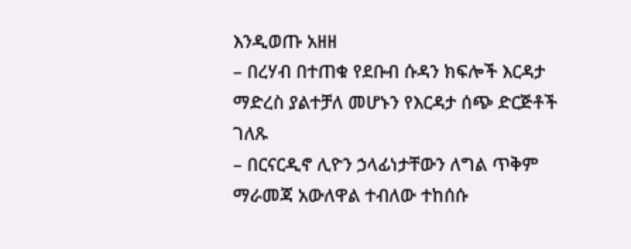እንዲወጡ አዘዘ
– በረሃብ በተጠቁ የደቡብ ሱዳን ክፍሎች እርዳታ ማድረስ ያልተቻለ መሆኑን የእርዳታ ሰጭ ድርጅቶች ገለጹ
– በርናርዲኖ ሊዮን ኃላፊነታቸውን ለግል ጥቅም ማራመጃ አውለዋል ተብለው ተከሰሱ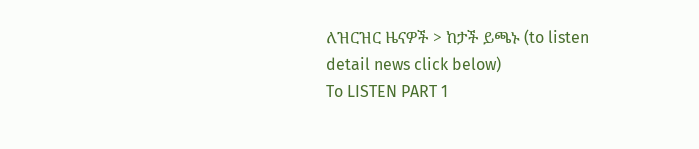ለዝርዝር ዜናዎች > ከታች ይጫኑ (to listen detail news click below)
To LISTEN PART 1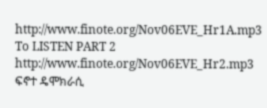http://www.finote.org/Nov06EVE_Hr1A.mp3
To LISTEN PART 2 http://www.finote.org/Nov06EVE_Hr2.mp3
ፍኖተ ዴሞክራሲ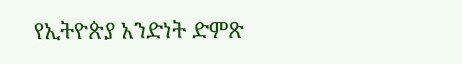የኢትዮጵያ አንድነት ድምጽ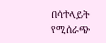በሳተላይት የሚሰራጭ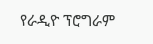የራዲዮ ፕሮግራም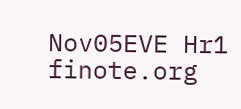Nov05EVE Hr1
finote.org